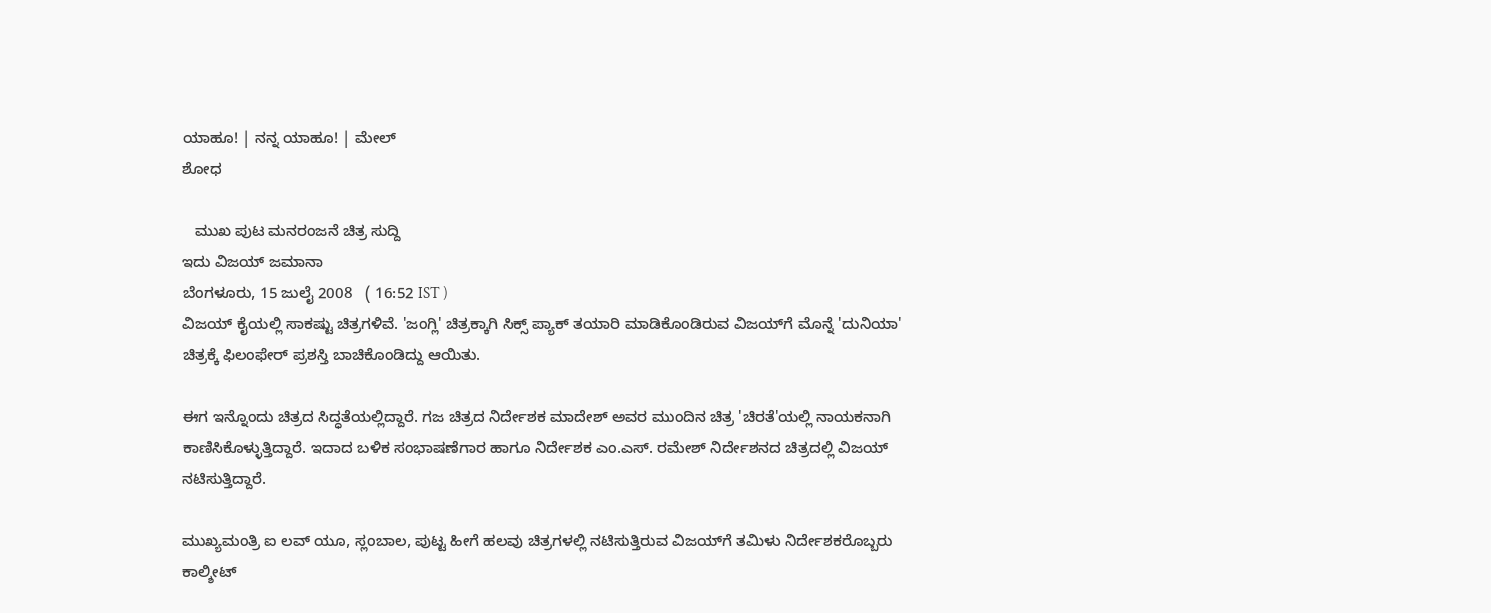ಯಾಹೂ! | ನನ್ನ ಯಾಹೂ! | ಮೇಲ್
ಶೋಧ

   ಮುಖ ಪುಟ ಮನರಂಜನೆ ಚಿತ್ರ ಸುದ್ದಿ
ಇದು ವಿಜಯ್ ಜಮಾನಾ
ಬೆಂಗಳೂರು, 15 ಜುಲೈ 2008   ( 16:52 IST )
ವಿಜಯ್ ಕೈಯಲ್ಲಿ ಸಾಕಷ್ಟು ಚಿತ್ರಗಳಿವೆ. 'ಜಂಗ್ಲಿ' ಚಿತ್ರಕ್ಕಾಗಿ ಸಿಕ್ಸ್ ಪ್ಯಾಕ್ ತಯಾರಿ ಮಾಡಿಕೊಂಡಿರುವ ವಿಜಯ್‌ಗೆ ಮೊನ್ನೆ 'ದುನಿಯಾ' ಚಿತ್ರಕ್ಕೆ ಫಿಲಂಫೇರ್ ಪ್ರಶಸ್ತಿ ಬಾಚಿಕೊಂಡಿದ್ದು ಆಯಿತು.

ಈಗ ಇನ್ನೊಂದು ಚಿತ್ರದ ಸಿದ್ಧತೆಯಲ್ಲಿದ್ದಾರೆ. ಗಜ ಚಿತ್ರದ ನಿರ್ದೇಶಕ ಮಾದೇಶ್ ಅವರ ಮುಂದಿನ ಚಿತ್ರ 'ಚಿರತೆ'ಯಲ್ಲಿ ನಾಯಕನಾಗಿ ಕಾಣಿಸಿಕೊಳ್ಳುತ್ತಿದ್ದಾರೆ. ಇದಾದ ಬಳಿಕ ಸಂಭಾಷಣೆಗಾರ ಹಾಗೂ ನಿರ್ದೇಶಕ ಎಂ.ಎಸ್. ರಮೇಶ್ ನಿರ್ದೇಶನದ ಚಿತ್ರದಲ್ಲಿ ವಿಜಯ್ ನಟಿಸುತ್ತಿದ್ದಾರೆ.

ಮುಖ್ಯಮಂತ್ರಿ ಐ ಲವ್ ಯೂ, ಸ್ಲಂಬಾಲ, ಪುಟ್ಟ ಹೀಗೆ ಹಲವು ಚಿತ್ರಗಳಲ್ಲಿ ನಟಿಸುತ್ತಿರುವ ವಿಜಯ್‌ಗೆ ತಮಿಳು ನಿರ್ದೇಶಕರೊಬ್ಬರು ಕಾಲ್ಶೀಟ್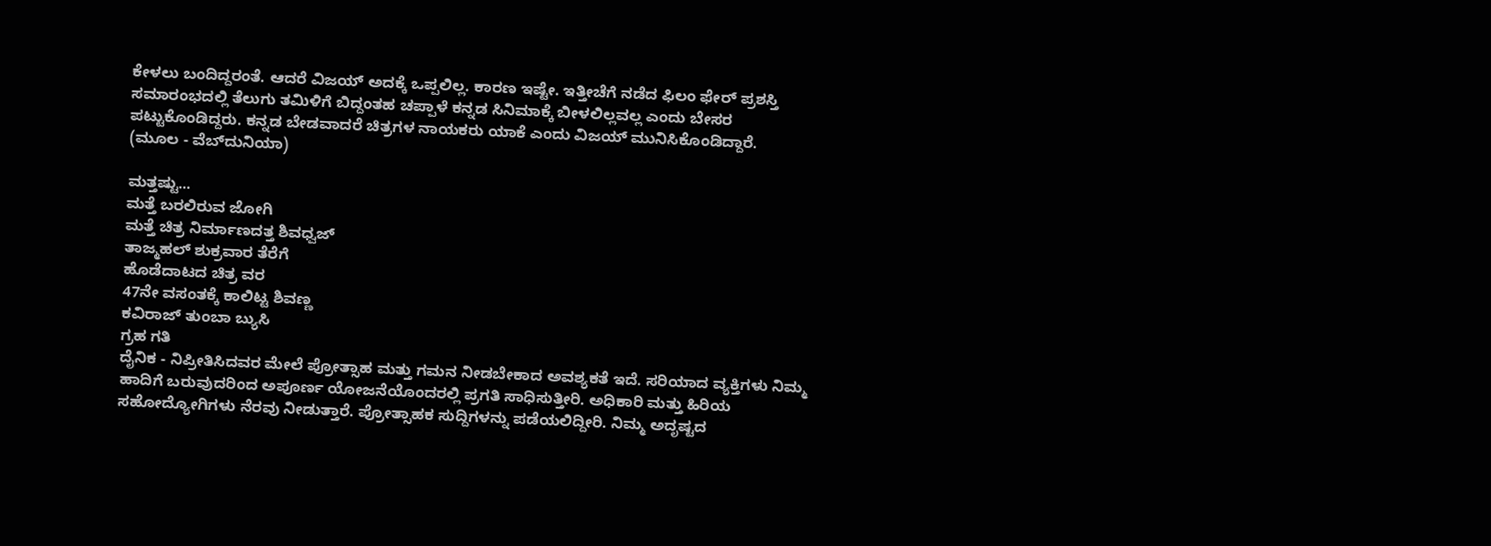ಕೇಳಲು ಬಂದಿದ್ದರಂತೆ. ಆದರೆ ವಿಜಯ್ ಅದಕ್ಕೆ ಒಪ್ಪಲಿಲ್ಲ. ಕಾರಣ ಇಷ್ಟೇ. ಇತ್ತೀಚೆಗೆ ನಡೆದ ಫಿಲಂ ಫೇರ್ ಪ್ರಶಸ್ತಿ ಸಮಾರಂಭದಲ್ಲಿ ತೆಲುಗು ತಮಿಳಿಗೆ ಬಿದ್ದಂತಹ ಚಪ್ಪಾಳೆ ಕನ್ನಡ ಸಿನಿಮಾಕ್ಕೆ ಬೀಳಲಿಲ್ಲವಲ್ಲ ಎಂದು ಬೇಸರ ಪಟ್ಟುಕೊಂಡಿದ್ದರು. ಕನ್ನಡ ಬೇಡವಾದರೆ ಚಿತ್ರಗಳ ನಾಯಕರು ಯಾಕೆ ಎಂದು ವಿಜಯ್ ಮುನಿಸಿಕೊಂಡಿದ್ದಾರೆ.
(ಮೂಲ - ವೆಬ್‌ದುನಿಯಾ)

ಮತ್ತಷ್ಟು...
ಮತ್ತೆ ಬರಲಿರುವ ಜೋಗಿ
ಮತ್ತೆ ಚಿತ್ರ ನಿರ್ಮಾಣದತ್ತ ಶಿವಧ್ವಜ್
ತಾಜ್ಮಹಲ್ ಶುಕ್ರವಾರ ತೆರೆಗೆ
ಹೊಡೆದಾಟದ ಚಿತ್ರ ವರ
47ನೇ ವಸಂತಕ್ಕೆ ಕಾಲಿಟ್ಟ ಶಿವಣ್ಣ
ಕವಿರಾಜ್ ತುಂಬಾ ಬ್ಯುಸಿ
ಗ್ರಹ ಗತಿ
ದೈನಿಕ - ನಿಪ್ರೀತಿಸಿದವರ ಮೇಲೆ ಪ್ರೋತ್ಸಾಹ ಮತ್ತು ಗಮನ ನೀಡಬೇಕಾದ ಅವಶ್ಯಕತೆ ಇದೆ. ಸರಿಯಾದ ವ್ಯಕ್ತಿಗಳು ನಿಮ್ಮ ಹಾದಿಗೆ ಬರುವುದರಿಂದ ಅಪೂರ್ಣ ಯೋಜನೆಯೊಂದರಲ್ಲಿ ಪ್ರಗತಿ ಸಾಧಿಸುತ್ತೀರಿ. ಅಧಿಕಾರಿ ಮತ್ತು ಹಿರಿಯ ಸಹೋದ್ಯೋಗಿಗಳು ನೆರವು ನೀಡುತ್ತಾರೆ. ಪ್ರೋತ್ಸಾಹಕ ಸುದ್ದಿಗಳನ್ನು ಪಡೆಯಲಿದ್ದೀರಿ. ನಿಮ್ಮ ಅದೃಷ್ಟದ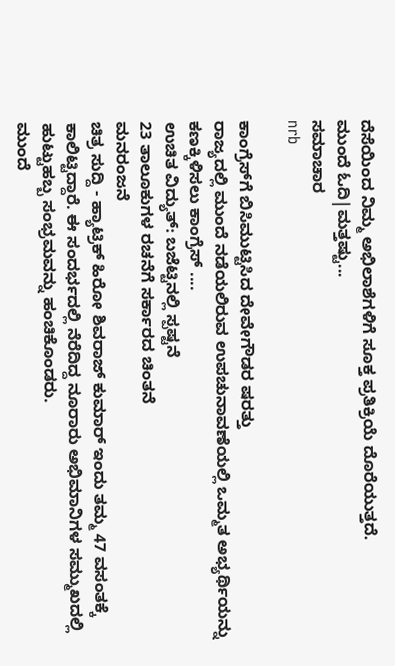ದೆಸೆಯಿಂದ ನಿಮ್ಮ ಅಭಿಲಾಶೆಗಳಿಗೆ ಸೂಕ್ತ ಪ್ರತಿಕ್ರಿಯೆ ದೊರೆಯುತ್ತದೆ.
ಮುಂದೆ ಓದಿ|ಮತ್ತಷ್ಟು...
ಸಮಾಚಾರ
nrb

ಕಾಂಗ್ರೆಸ್‌ಗೆ ಬಿಸಿಮುಟ್ಟಿಸಿದ ದೇವೇಗೌಡರ ಷರತ್ತು
ರಾಜ್ಯದಲ್ಲಿ ಮುಂದೆ ನಡೆಯಲಿರುವ ಉಪಚುನಾವಣೆಯಲ್ಲಿ ಒಮ್ಮತ ಅಭ್ಯರ್ಥಿಯನ್ನು ಕಣಕ್ಕಿಳಿಸಲು ಕಾಂಗ್ರೆಸ್ ....
ಉಚಿತ ವಿದ್ಯುತ್: ಬಜೆಟ್ಟಿನಲ್ಲಿ ಸ್ಪಷ್ಟನೆ
23 ತಾಲೂಕುಗಳ ರಚನೆಗೆ ಸರ್ಕಾರದ ಚಿಂತನೆ
ಮನರಂಜನೆ
ಚಿತ್ರ ಸುದ್ದಿ - ಹ್ಯಾಟ್ರಿಕ್ ಹಿರೋ ಶಿವರಾಜ್ ಕುಮಾರ್ ಇಂದು ತಮ್ಮ 47 ವಸಂತಕ್ಕೆ ಕಾಲಿಟ್ಟಿದ್ದಾರೆ. ಈ ಸಂದರ್ಭದಲ್ಲಿ ನೆರೆದಿದ್ದ ನೂರಾರು ಅಭಿಮಾನಿಗಳ ಸಮ್ಮುಖದಲ್ಲಿ ಹುಟ್ಟುಹಬ್ಬ ಸಂಭ್ರಮವನ್ನು ಹಂಚಿಕೊಂಡರು.
ಮುಂದೆ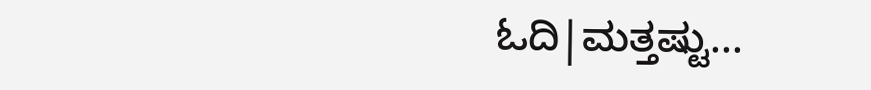ಓದಿ|ಮತ್ತಷ್ಟು...